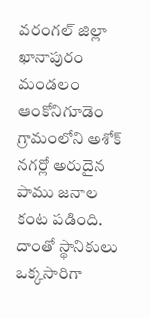వరంగల్ జిల్లా ఖానాపురం మండలం ఆంకోనిగూడెం గ్రామంలోని అశోక్ నగర్లో అరుదైన పాము జనాల కంట పడింది. దాంతో స్థానికులు ఒక్కసారిగా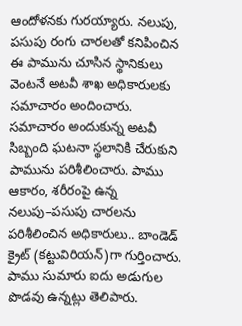ఆందోళనకు గురయ్యారు. నలుపు, పసుపు రంగు చారలతో కనిపించిన ఈ పామును చూసిన స్థానికులు వెంటనే అటవీ శాఖ అధికారులకు సమాచారం అందించారు. సమాచారం అందుకున్న అటవీ సిబ్బంది ఘటనా స్థలానికి చేరుకుని పామును పరిశీలించారు. పాము ఆకారం, శరీరంపై ఉన్న నలుపు–పసుపు చారలను పరిశీలించిన అధికారులు.. బాండెడ్ క్రైట్ (కట్టువిరియన్)గా గుర్తించారు. పాము సుమారు ఐదు అడుగుల పొడవు ఉన్నట్లు తెలిపారు.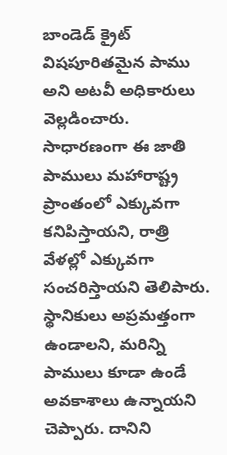బాండెడ్ క్రైట్ విషపూరితమైన పాము అని అటవీ అధికారులు వెల్లడించారు. సాధారణంగా ఈ జాతి పాములు మహారాష్ట్ర ప్రాంతంలో ఎక్కువగా కనిపిస్తాయని, రాత్రి వేళల్లో ఎక్కువగా సంచరిస్తాయని తెలిపారు. స్థానికులు అప్రమత్తంగా ఉండాలని, మరిన్ని పాములు కూడా ఉండే అవకాశాలు ఉన్నాయని చెప్పారు. దానిని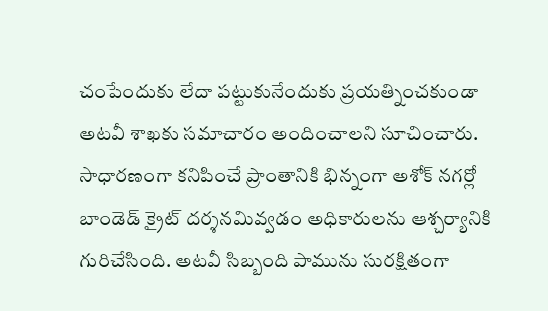చంపేందుకు లేదా పట్టుకునేందుకు ప్రయత్నించకుండా అటవీ శాఖకు సమాచారం అందించాలని సూచించారు.
సాధారణంగా కనిపించే ప్రాంతానికి భిన్నంగా అశోక్ నగర్లో బాండెడ్ క్రైట్ దర్శనమివ్వడం అధికారులను ఆశ్చర్యానికి గురిచేసింది. అటవీ సిబ్బంది పామును సురక్షితంగా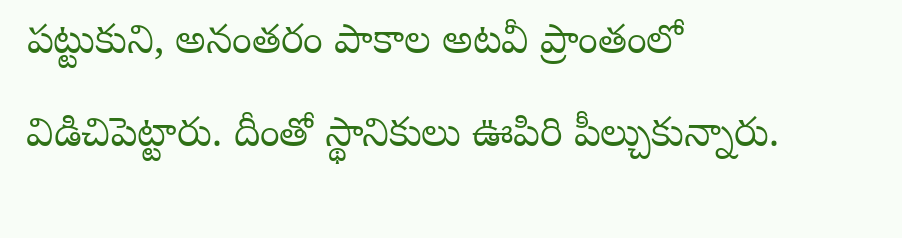పట్టుకుని, అనంతరం పాకాల అటవీ ప్రాంతంలో విడిచిపెట్టారు. దీంతో స్థానికులు ఊపిరి పీల్చుకున్నారు.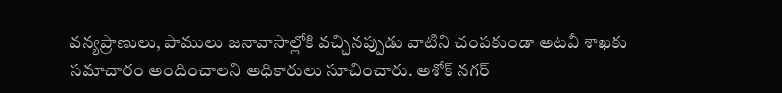వన్యప్రాణులు, పాములు జనావాసాల్లోకి వచ్చినప్పుడు వాటిని చంపకుండా అటవీ శాఖకు సమాచారం అందించాలని అధికారులు సూచించారు. అశోక్ నగర్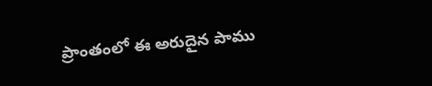ప్రాంతంలో ఈ అరుదైన పాము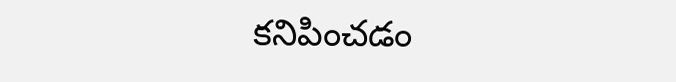కనిపించడం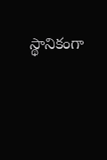స్థానికంగా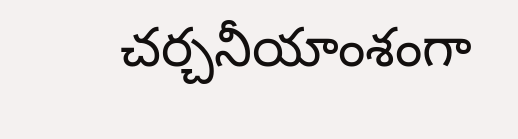చర్చనీయాంశంగా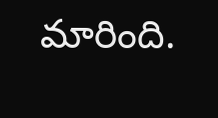మారింది.